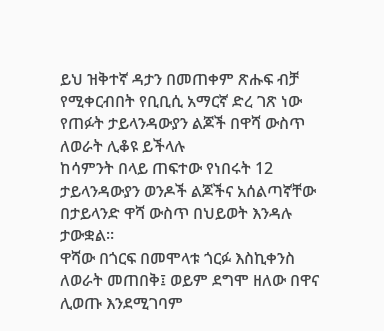ይህ ዝቅተኛ ዳታን በመጠቀም ጽሑፍ ብቻ የሚቀርብበት የቢቢሲ አማርኛ ድረ ገጽ ነው
የጠፉት ታይላንዳውያን ልጆች በዋሻ ውስጥ ለወራት ሊቆዩ ይችላሉ
ከሳምንት በላይ ጠፍተው የነበሩት 12 ታይላንዳውያን ወንዶች ልጆችና አሰልጣኛቸው በታይላንድ ዋሻ ውስጥ በህይወት እንዳሉ ታውቋል።
ዋሻው በጎርፍ በመሞላቱ ጎርፉ እስኪቀንስ ለወራት መጠበቅ፤ ወይም ደግሞ ዘለው በዋና ሊወጡ እንደሚገባም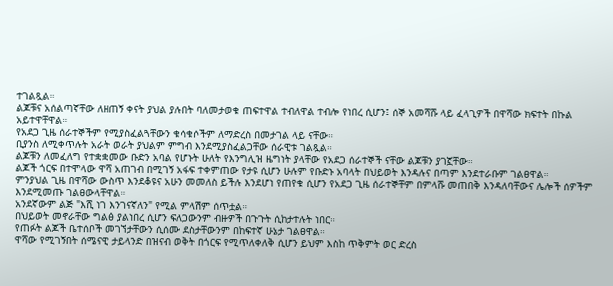ተገልጿል።
ልጆቹና አሰልጣኛቸው ለዘጠኝ ቀናት ያህል ያሉበት ባለመታወቁ ጠፍተዋል ተብለዋል ተብሎ የነበረ ሲሆን፤ ሰኞ አመሻሹ ላይ ፈላጊዎች በዋሻው ክፍተት በኩል አይተዋቸዋል።
የአደጋ ጊዜ ሰራተኞችም የሚያስፈልጓቸውን ቁሳቁሶችም ለማድረስ በመታገል ላይ ናቸው።
ቢያንስ ለሚቀጥሉት አራት ወራት ያህልም ምግብ እንደሚያስፈልጋቸው ሰራዊቱ ገልጿል።
ልጆቹን ለመፈለግ የተቋቋመው ቡድን አባል የሆኑት ሁለት የእንግሊዝ ዜግነት ያላቸው የአደጋ ሰራተኞች ናቸው ልጆቹን ያገኟቸው።
ልጆች ጎርፍ በተሞላው ዋሻ አጠገብ በሚገኝ አፋፍ ተቀምጠው የታዩ ሲሆን ሁሉም የቡድኑ አባላት በህይወት እንዳሉና በጣም እንደተራቡም ገልፀዋል።
ምንያህል ጊዜ በዋሻው ውስጥ እንደቆዩና አሁን መመለስ ይችሉ እንደሆነ የጠየቁ ሲሆን የአደጋ ጊዜ ሰራተኞቸም በምላሹ መጠበቅ እንዳለባቸውና ሌሎች ሰዎችም እንደሚመጡ ገልፀውላቸዋል።
አንደኛውም ልጅ "እሺ ነገ እንገናኛለን" የሚል ምላሽም ሰጥቷል።
በህይወት መኖራቸው ግልፅ ያልነበረ ሲሆን ፍለጋውንም ብዙዎች በጉጉት ሲከታተሉት ነበር።
የጠፉት ልጆች ቤተሰቦች መገኘታቸውን ሲሰሙ ደስታቸውንም በከፍተኛ ሁኔታ ገልፀዋል።
ዋሻው የሚገኝበት ሰሜናዊ ታይላንድ በዝናብ ወቅት በጎርፍ የሚጥለቀለቅ ሲሆን ይህም እስከ ጥቅምት ወር ድረስ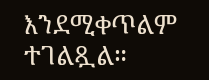እንደሚቀጥልም ተገልጿል።